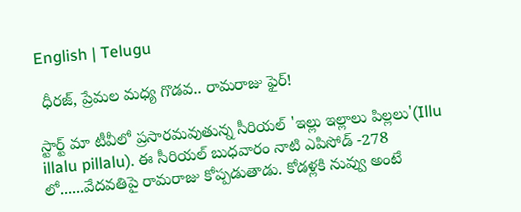English | Telugu

 ధీరజ్, ప్రేమల మధ్య గొడవ.. రామరాజు ఫైర్!

స్టార్ట్ మా టీవీలో ప్రసారమవుతున్న సీరియల్ 'ఇల్లు ఇల్లాలు పిల్లలు'(Illu illalu pillalu). ఈ సీరియల్ బుధవారం నాటి ఎపిసోడ్ -278 లో......వేదవతిపై రామరాజు కోప్పడుతాడు. కోడళ్లకి నువ్వు అంటే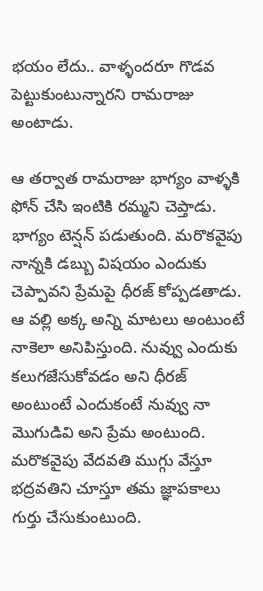భయం లేదు.. వాళ్ళందరూ గొడవ పెట్టుకుంటున్నారని రామరాజు అంటాడు.

ఆ తర్వాత రామరాజు భాగ్యం వాళ్ళకి ఫోన్ చేసి ఇంటికి రమ్మని చెప్తాడు. భాగ్యం టెన్షన్ పడుతుంది. మరొకవైపు నాన్నకి డబ్బు విషయం ఎందుకు చెప్పావని ప్రేమపై ధీరజ్ కోప్పడతాడు. ఆ వల్లి అక్క అన్ని మాటలు అంటుంటే నాకెలా అనిపిస్తుంది. నువ్వు ఎందుకు కలుగజేసుకోవడం అని ధీరజ్ అంటుంటే ఎందుకంటే నువ్వు నా మొగుడివి అని ప్రేమ అంటుంది. మరొకవైపు వేదవతి ముగ్గు వేస్తూ భద్రవతిని చూస్తూ తమ జ్ఞాపకాలు గుర్తు చేసుకుంటుంది.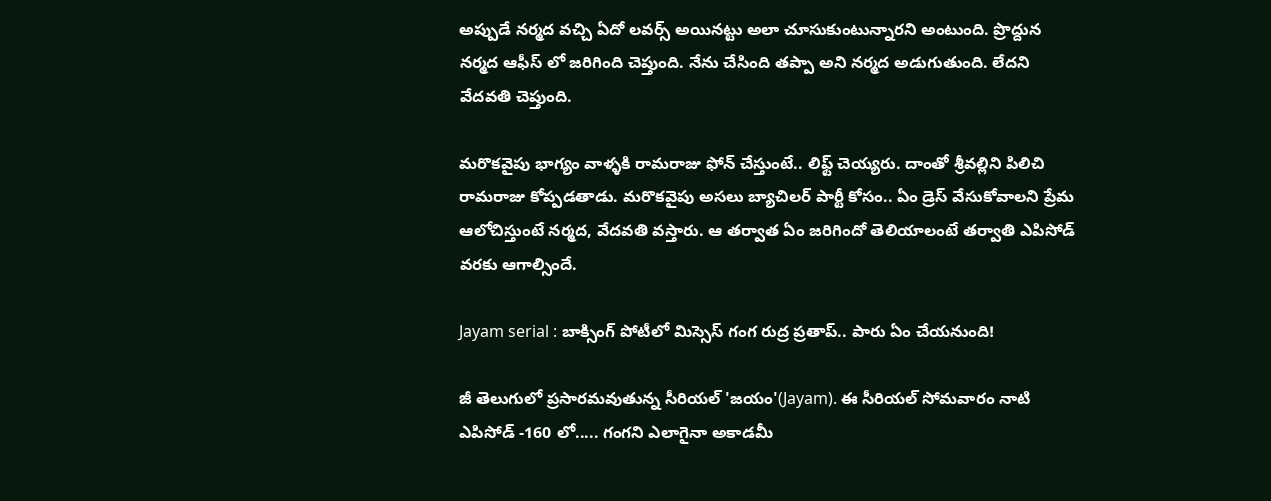అప్పుడే నర్మద వచ్చి ఏదో లవర్స్ అయినట్టు అలా చూసుకుంటున్నారని అంటుంది. ప్రొద్దున నర్మద ఆఫీస్ లో జరిగింది చెప్తుంది. నేను చేసింది తప్పా అని నర్మద అడుగుతుంది. లేదని వేదవతి చెప్తుంది.

మరొకవైపు భాగ్యం వాళ్ళకి రామరాజు ఫోన్ చేస్తుంటే.. లిఫ్ట్ చెయ్యరు. దాంతో శ్రీవల్లిని పిలిచి రామరాజు కోప్పడతాడు. మరొకవైపు అసలు బ్యాచిలర్ పార్టీ కోసం.. ఏం డ్రెస్ వేసుకోవాలని ప్రేమ ఆలోచిస్తుంటే నర్మద, వేదవతి వస్తారు. ఆ తర్వాత ఏం జరిగిందో తెలియాలంటే తర్వాతి ఎపిసోడ్ వరకు ఆగాల్సిందే.

Jayam serial : బాక్సింగ్ పోటీలో మిస్సెస్ గంగ రుద్ర ప్రతాప్.. పారు ఏం చేయనుంది!

జీ తెలుగులో ప్రసారమవుతున్న సీరియల్ 'జయం'(Jayam). ఈ సీరియల్ సోమవారం నాటి ఎపిసోడ్ -160 లో..... గంగని ఎలాగైనా అకాడమీ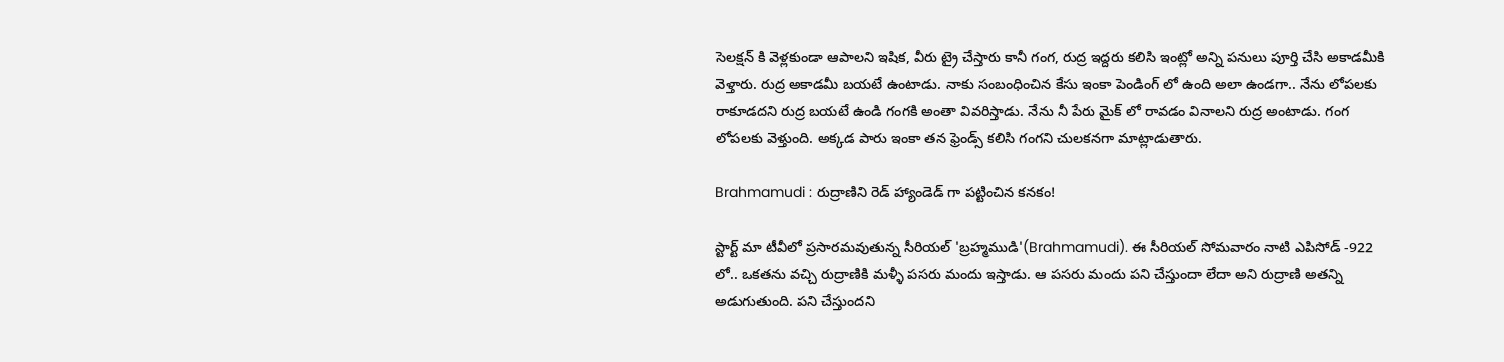సెలక్షన్ కి వెళ్లకుండా ఆపాలని ఇషిక, వీరు ట్రై చేస్తారు కానీ గంగ, రుద్ర ఇద్దరు కలిసి ఇంట్లో అన్ని పనులు పూర్తి చేసి అకాడమీకి వెళ్తారు. రుద్ర అకాడమీ బయటే ఉంటాడు. నాకు సంబంధించిన కేసు ఇంకా పెండింగ్ లో ఉంది అలా ఉండగా.. నేను లోపలకు రాకూడదని రుద్ర బయటే ఉండి గంగకి అంతా వివరిస్తాడు. నేను నీ పేరు మైక్ లో రావడం వినాలని రుద్ర అంటాడు. గంగ లోపలకు వెళ్తుంది. అక్కడ పారు ఇంకా తన ఫ్రెండ్స్ కలిసి గంగని చులకనగా మాట్లాడుతారు.

Brahmamudi : రుద్రాణిని రెడ్ హ్యాండెడ్ గా పట్టించిన కనకం!

స్టార్ట్ మా టీవీలో ప్రసారమవుతున్న సీరియల్ 'బ్రహ్మముడి'(Brahmamudi). ఈ సీరియల్ సోమవారం నాటి ఎపిసోడ్ -922 లో.. ఒకతను వచ్చి రుద్రాణికి మళ్ళీ పసరు మందు ఇస్తాడు. ఆ పసరు మందు పని చేస్తుందా లేదా అని రుద్రాణి అతన్ని అడుగుతుంది. పని చేస్తుందని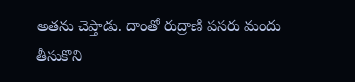అతను చెప్తాడు. దాంతో రుద్రాణి పసరు మందు తీసుకొని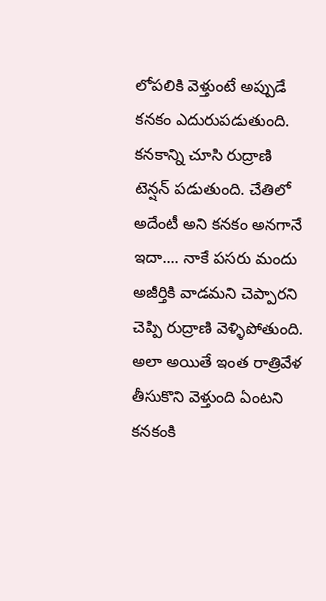లోపలికి వెళ్తుంటే అప్పుడే కనకం ఎదురుపడుతుంది. కనకాన్ని చూసి రుద్రాణి టెన్షన్ పడుతుంది. చేతిలో అదేంటీ అని కనకం అనగానే ఇదా.... నాకే పసరు మందు అజీర్తికి వాడమని చెప్పారని చెప్పి రుద్రాణి వెళ్ళిపోతుంది. అలా అయితే ఇంత రాత్రివేళ తీసుకొని వెళ్తుంది ఏంటని కనకంకి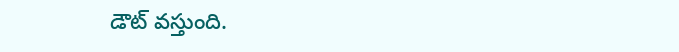డౌట్ వస్తుంది.